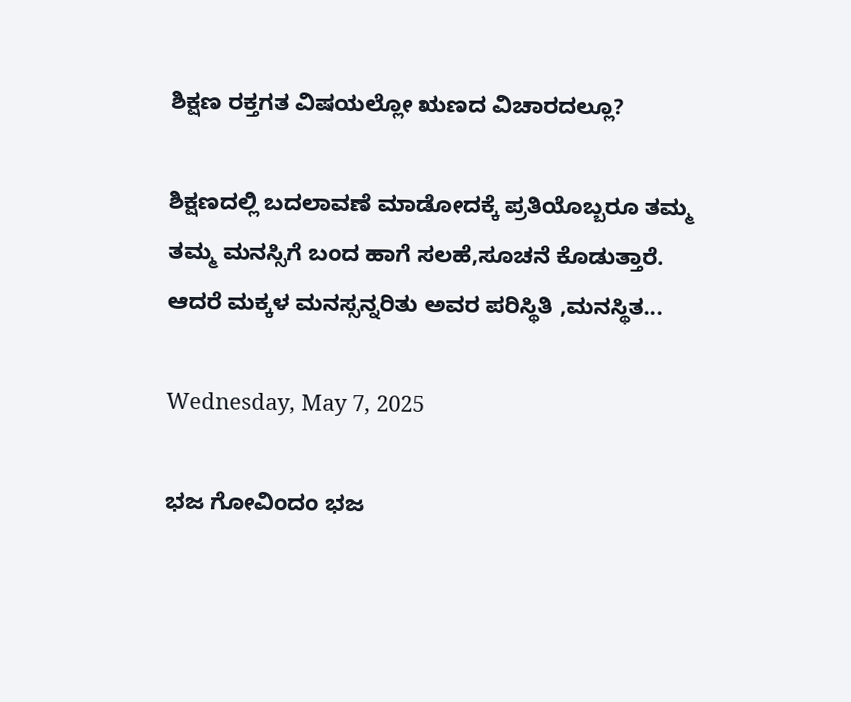ಶಿಕ್ಷಣ ರಕ್ತಗತ ವಿಷಯಲ್ಲೋ ಋಣದ ವಿಚಾರದಲ್ಲೂ?

ಶಿಕ್ಷಣದಲ್ಲಿ ಬದಲಾವಣೆ ಮಾಡೋದಕ್ಕೆ ಪ್ರತಿಯೊಬ್ಬರೂ ತಮ್ಮ ತಮ್ಮ ಮನಸ್ಸಿಗೆ ಬಂದ ಹಾಗೆ ಸಲಹೆ,ಸೂಚನೆ ಕೊಡುತ್ತಾರೆ. ಆದರೆ ಮಕ್ಕಳ ಮನಸ್ಸನ್ನರಿತು ಅವರ ಪರಿಸ್ಥಿತಿ ,ಮನಸ್ಥಿತ...

Wednesday, May 7, 2025

ಭಜ ಗೋವಿಂದಂ ಭಜ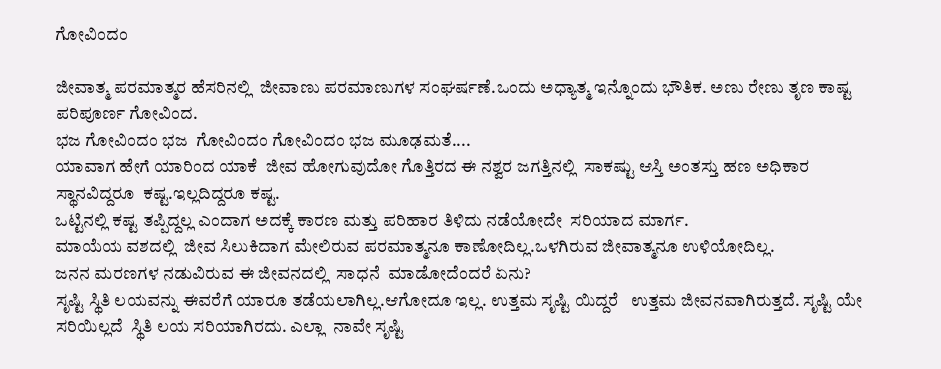ಗೋವಿಂದಂ

ಜೀವಾತ್ಮ ಪರಮಾತ್ಮರ ಹೆಸರಿನಲ್ಲಿ  ಜೀವಾಣು ಪರಮಾಣುಗಳ ಸಂಘರ್ಷಣೆ.ಒಂದು ಅಧ್ಯಾತ್ಮ ಇನ್ನೊಂದು ಭೌತಿಕ. ಅಣು ರೇಣು ತೃಣ ಕಾಷ್ಟ ಪರಿಪೂರ್ಣ ಗೋವಿಂದ.
ಭಜ ಗೋವಿಂದಂ ಭಜ  ಗೋವಿಂದಂ ಗೋವಿಂದಂ ಭಜ ಮೂಢಮತೆ....
ಯಾವಾಗ ಹೇಗೆ ಯಾರಿಂದ ಯಾಕೆ  ಜೀವ ಹೋಗುವುದೋ ಗೊತ್ತಿರದ ಈ ನಶ್ವರ ಜಗತ್ತಿನಲ್ಲಿ  ಸಾಕಷ್ಟು ಆಸ್ತಿ ಅಂತಸ್ತು ಹಣ ಅಧಿಕಾರ ಸ್ಥಾನವಿದ್ದರೂ  ಕಷ್ಟ.ಇಲ್ಲದಿದ್ದರೂ ಕಷ್ಟ.
ಒಟ್ಟಿನಲ್ಲಿ ಕಷ್ಟ ತಪ್ಪಿದ್ದಲ್ಲ ಎಂದಾಗ ಅದಕ್ಕೆ ಕಾರಣ ಮತ್ತು ಪರಿಹಾರ ತಿಳಿದು ನಡೆಯೋದೇ  ಸರಿಯಾದ ಮಾರ್ಗ.
ಮಾಯೆಯ ವಶದಲ್ಲಿ  ಜೀವ ಸಿಲುಕಿದಾಗ ಮೇಲಿರುವ ಪರಮಾತ್ಮನೂ ಕಾಣೋದಿಲ್ಲ.ಒಳಗಿರುವ ಜೀವಾತ್ಮನೂ ಉಳಿಯೋದಿಲ್ಲ.
ಜನನ ಮರಣಗಳ ನಡುವಿರುವ ಈ ಜೀವನದಲ್ಲಿ  ಸಾಧನೆ  ಮಾಡೋದೆಂದರೆ ಏನು?
ಸೃಷ್ಟಿ ಸ್ಥಿತಿ ಲಯವನ್ನು ಈವರೆಗೆ ಯಾರೂ ತಡೆಯಲಾಗಿಲ್ಲ.ಆಗೋದೂ ಇಲ್ಲ. ಉತ್ತಮ ಸೃಷ್ಟಿ ಯಿದ್ದರೆ   ಉತ್ತಮ ಜೀವನವಾಗಿರುತ್ತದೆ. ಸೃಷ್ಟಿ ಯೇ ಸರಿಯಿಲ್ಲದೆ  ಸ್ಥಿತಿ ಲಯ ಸರಿಯಾಗಿರದು. ಎಲ್ಲಾ  ನಾವೇ ಸೃಷ್ಟಿ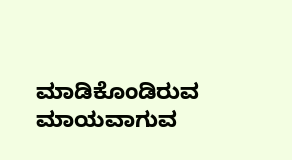ಮಾಡಿಕೊಂಡಿರುವ  ಮಾಯವಾಗುವ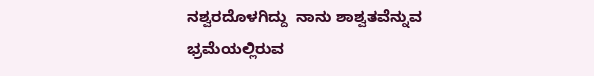ನಶ್ವರದೊಳಗಿದ್ದು  ನಾನು ಶಾಶ್ವತವೆನ್ನುವ ಭ್ರಮೆಯಲ್ಲಿರುವ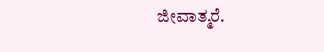ಜೀವಾತ್ಮರೆ.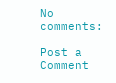No comments:

Post a Comment